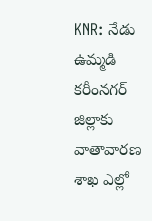KNR: నేడు ఉమ్మడి కరీంనగర్ జిల్లాకు వాతావారణ శాఖ ఎల్లో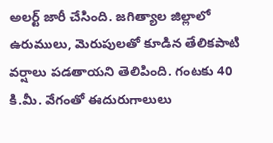అలర్ట్ జారీ చేసింది. జగిత్యాల జిల్లాలో ఉరుములు, మెరుపులతో కూడిన తేలికపాటి వర్షాలు పడతాయని తెలిపింది. గంటకు 40 కి.మీ. వేగంతో ఈదురుగాలులు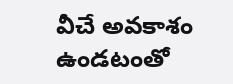వీచే అవకాశం ఉండటంతో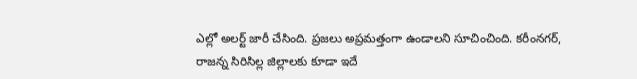ఎల్లో అలర్ట్ జారీ చేసింది. ప్రజలు అప్రమత్తంగా ఉండాలని సూచించింది. కరీంనగర్, రాజన్న సిరిసిల్ల జిల్లాలకు కూడా ఇదే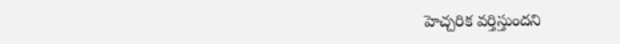హెచ్చరిక వర్తిస్తుందని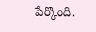పేర్కొంది.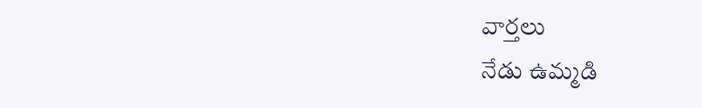వార్తలు
నేడు ఉమ్మడి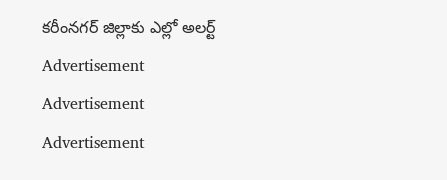కరీంనగర్ జిల్లాకు ఎల్లో అలర్ట్
Advertisement
Advertisement
Advertisement